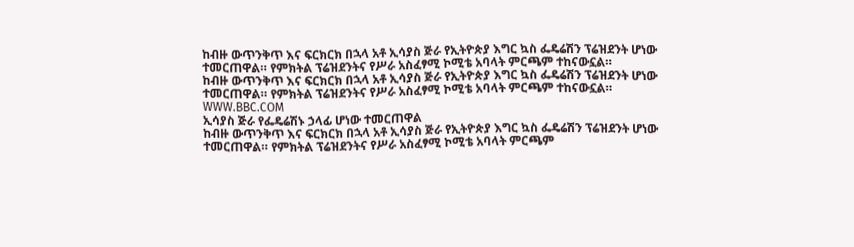ከብዙ ውጥንቅጥ እና ፍርክርክ በኋላ አቶ ኢሳያስ ጅራ የኢትዮጵያ እግር ኳስ ፌዴሬሽን ፕሬዝደንት ሆነው ተመርጠዋል። የምክትል ፕሬዝደንትና የሥራ አስፈፃሚ ኮሚቴ አባላት ምርጫም ተከናውኗል።
ከብዙ ውጥንቅጥ እና ፍርክርክ በኋላ አቶ ኢሳያስ ጅራ የኢትዮጵያ እግር ኳስ ፌዴሬሽን ፕሬዝደንት ሆነው ተመርጠዋል። የምክትል ፕሬዝደንትና የሥራ አስፈፃሚ ኮሚቴ አባላት ምርጫም ተከናውኗል።
WWW.BBC.COM
ኢሳያስ ጅራ የፌዴሬሽኑ ኃላፊ ሆነው ተመርጠዋል
ከብዙ ውጥንቅጥ እና ፍርክርክ በኋላ አቶ ኢሳያስ ጅራ የኢትዮጵያ እግር ኳስ ፌዴሬሽን ፕሬዝደንት ሆነው ተመርጠዋል። የምክትል ፕሬዝደንትና የሥራ አስፈፃሚ ኮሚቴ አባላት ምርጫም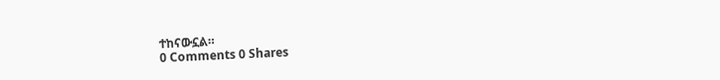ተከናውኗል።
0 Comments 0 Shares